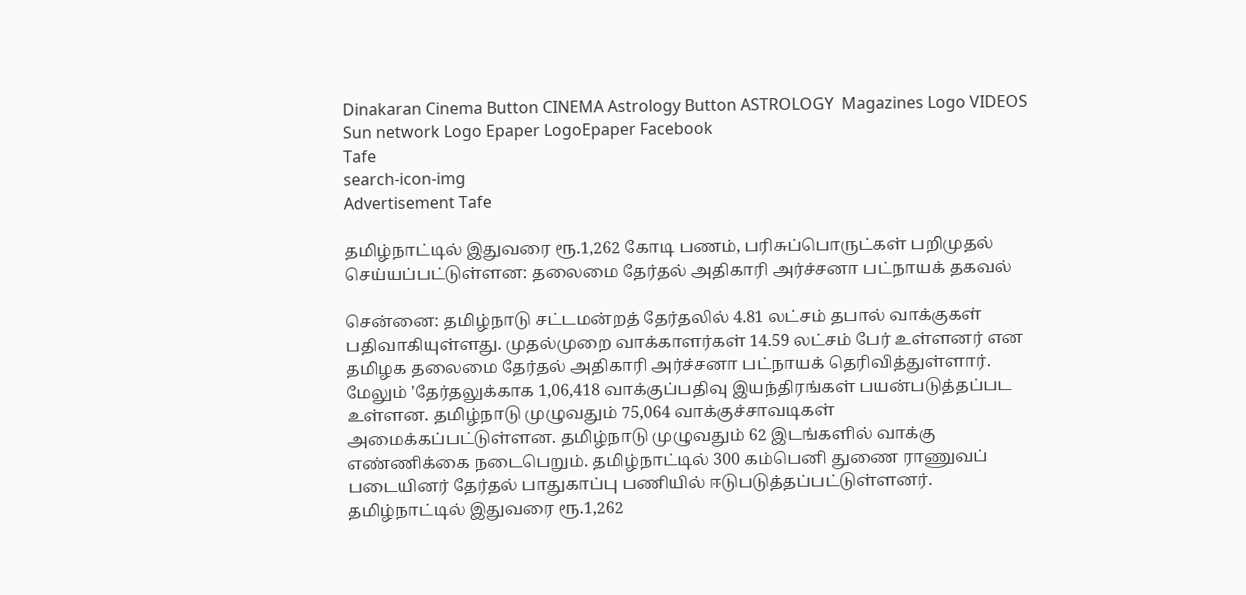Dinakaran Cinema Button CINEMA Astrology Button ASTROLOGY  Magazines Logo VIDEOS Sun network Logo Epaper LogoEpaper Facebook
Tafe
search-icon-img
Advertisement Tafe

தமிழ்நாட்டில் இதுவரை ரூ.1,262 கோடி பணம், பரிசுப்பொருட்கள் பறிமுதல் செய்யப்பட்டுள்ளன: தலைமை தேர்தல் அதிகாரி அர்ச்சனா பட்நாயக் தகவல்

சென்னை: தமிழ்நாடு சட்டமன்றத் தேர்தலில் 4.81 லட்சம் தபால் வாக்குகள் பதிவாகியுள்ளது. முதல்முறை வாக்காளர்கள் 14.59 லட்சம் பேர் உள்ளனர் என தமிழக தலைமை தேர்தல் அதிகாரி அர்ச்சனா பட்நாயக் தெரிவித்துள்ளார். மேலும் 'தேர்தலுக்காக 1,06,418 வாக்குப்பதிவு இயந்திரங்கள் பயன்படுத்தப்பட உள்ளன. தமிழ்நாடு முழுவதும் 75,064 வாக்குச்சாவடிகள் அமைக்கப்பட்டுள்ளன. தமிழ்நாடு முழுவதும் 62 இடங்களில் வாக்கு எண்ணிக்கை நடைபெறும். தமிழ்நாட்டில் 300 கம்பெனி துணை ராணுவப் படையினர் தேர்தல் பாதுகாப்பு பணியில் ஈடுபடுத்தப்பட்டுள்ளனர். தமிழ்நாட்டில் இதுவரை ரூ.1,262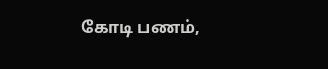கோடி பணம்,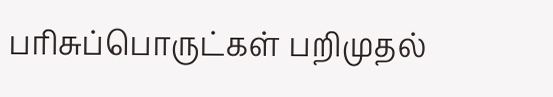பரிசுப்பொருட்கள் பறிமுதல்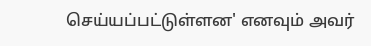செய்யப்பட்டுள்ளன' எனவும் அவர்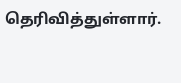தெரிவித்துள்ளார்.